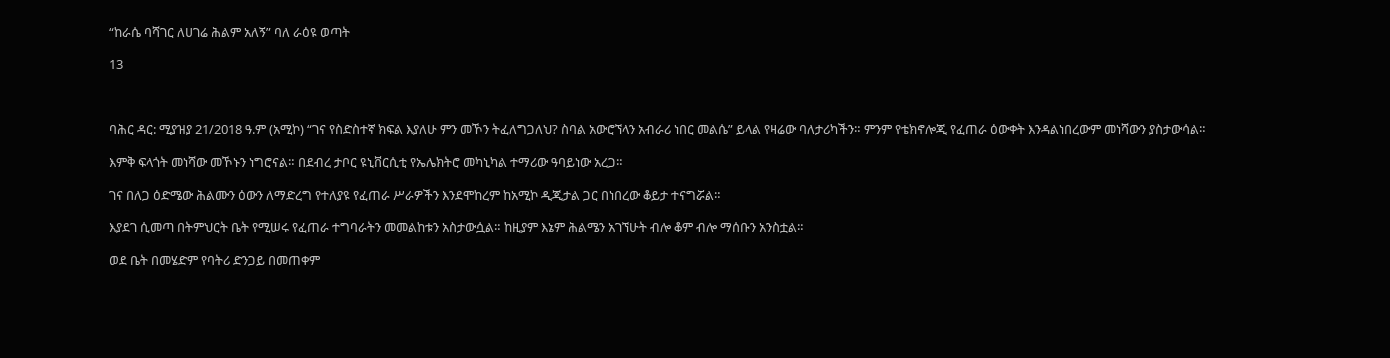“ከራሴ ባሻገር ለሀገሬ ሕልም አለኝ” ባለ ራዕዩ ወጣት

13



ባሕር ዳር: ሚያዝያ 21/2018 ዓ.ም (አሚኮ) “ገና የስድስተኛ ክፍል እያለሁ ምን መኾን ትፈለግጋለህ? ስባል አውሮኘላን አብራሪ ነበር መልሴ” ይላል የዛሬው ባለታሪካችን። ምንም የቴክኖሎጂ የፈጠራ ዕውቀት እንዳልነበረውም መነሻውን ያስታውሳል።

እምቅ ፍላጎት መነሻው መኾኑን ነግሮናል። በደብረ ታቦር ዩኒቨርሲቲ የኤሌክትሮ መካኒካል ተማሪው ዓባይነው አረጋ።

ገና በለጋ ዕድሜው ሕልሙን ዕውን ለማድረግ የተለያዩ የፈጠራ ሥራዎችን እንደሞከረም ከአሚኮ ዲጂታል ጋር በነበረው ቆይታ ተናግሯል።

እያደገ ሲመጣ በትምህርት ቤት የሚሠሩ የፈጠራ ተግባራትን መመልከቱን አስታውሷል። ከዚያም እኔም ሕልሜን አገኘሁት ብሎ ቆም ብሎ ማሰቡን አንስቷል።

ወደ ቤት በመሄድም የባትሪ ድንጋይ በመጠቀም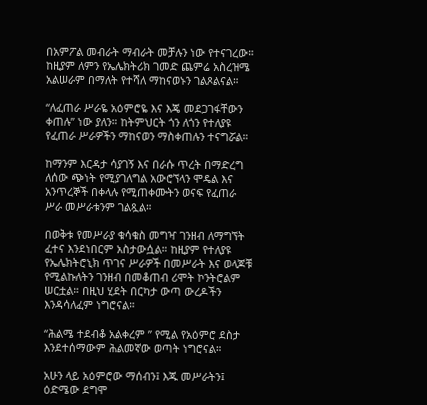በአምፖል መብራት ማብራት መቻሉን ነው የተናገረው። ከዚያም ለምን የኤሌክትሪክ ገመድ ጨምሬ አስረዝሜ አልሠራም በማለት የተሻለ ማከናወኑን ገልጾልናል።

“ለፈጠራ ሥራዬ አዕምሮዬ እና እጄ መደጋገፋቸውን ቀጠሉ” ነው ያለን። ከትምህርት ጎን ለጎን የተለያዩ የፈጠራ ሥራዎችን ማከናወን ማስቀጠሉን ተናግሯል።

ከማንም እርዳታ ሳያገኝ እና በራሱ ጥረት በማድረግ ለሰው ጭነት የሚያገለግል አውሮኘላን ሞዴል እና አንጥረኞች በቀላሉ የሚጠቀሙትን ወናፍ የፈጠራ ሥራ መሥራቱንም ገልጿል።

በወቅቱ የመሥራያ ቁሳቁስ መግዣ ገንዘብ ለማግኘት ፈተና እንደነበርም አስታውሷል። ከዚያም የተለያዩ የኤሌክትሮኒክ ጥገና ሥራዎች በመሥራት እና ወላጆቹ የሚልኩለትን ገንዘብ በመቆጠብ ሪሞት ኮንትሮልም ሠርቷል። በዚህ ሂደት በርካታ ውጣ ውረዶችን እንዳሳለፈም ነግሮናል።

“ሕልሜ ተደብቆ አልቀረም ” የሚል የአዕምሮ ደስታ እንደተሰማውም ሕልመኛው ወጣት ነግሮናል።

አሁን ላይ አዕምሮው ማሰብን፤ እጁ መሥራትን፤ ዕድሜው ደግሞ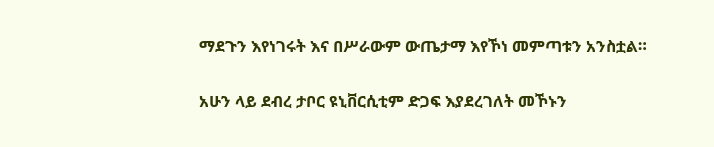ማደጉን እየነገሩት እና በሥራውም ውጤታማ እየኾነ መምጣቱን አንስቷል።

አሁን ላይ ደብረ ታቦር ዩኒቨርሲቲም ድጋፍ እያደረገለት መኾኑን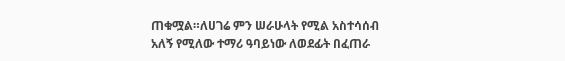ጠቁሟል።ለሀገሬ ምን ሠራሁላት የሚል አስተሳሰብ አለኝ የሚለው ተማሪ ዓባይነው ለወደፊት በፈጠራ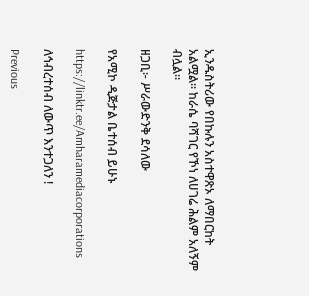ኢንዱስትሪው የበኩሉን አስተዋጽኦ ለማበርከት አልሟል። ከራሴ ባሻገር የኾነ ለሀገሬ ሕልም አለኝም ብሏል።

ዘጋቢ፦ ሥራውድንቅ ደሳለው

የአሚኮ ዲጅታል ቤተሰብ ይሁኑ

https://linktr.ee/Amharamediacorporations

ለኅብረተሰብ ለውጥ እንተጋለን !

Previous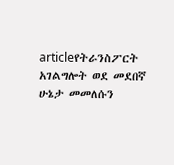articleየትራንስፖርት አገልግሎት ወደ መደበኛ ሁኔታ መመለሱን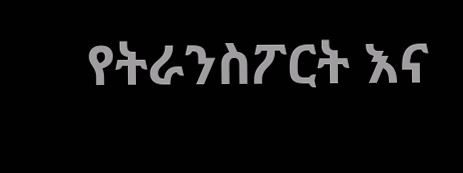የትራንስፖርት እና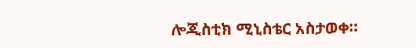ሎጂስቲክ ሚኒስቴር አስታወቀ።